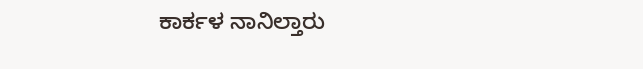ಕಾರ್ಕಳ ನಾನಿಲ್ತಾರು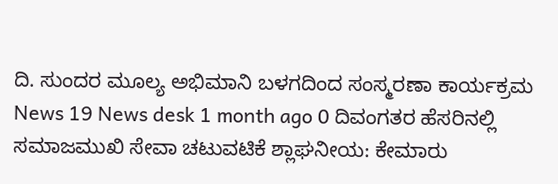ದಿ. ಸುಂದರ ಮೂಲ್ಯ ಅಭಿಮಾನಿ ಬಳಗದಿಂದ ಸಂಸ್ಮರಣಾ ಕಾರ್ಯಕ್ರಮ News 19 News desk 1 month ago 0 ದಿವಂಗತರ ಹೆಸರಿನಲ್ಲಿ ಸಮಾಜಮುಖಿ ಸೇವಾ ಚಟುವಟಿಕೆ ಶ್ಲಾಘನೀಯ: ಕೇಮಾರು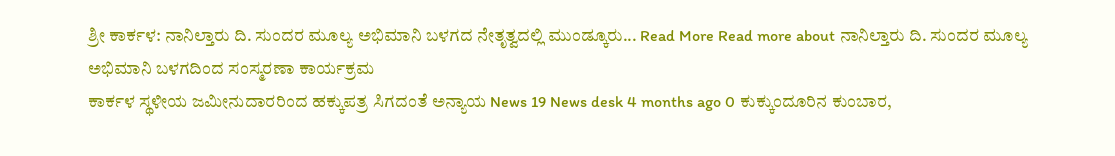ಶ್ರೀ ಕಾರ್ಕಳ: ನಾನಿಲ್ತಾರು ದಿ. ಸುಂದರ ಮೂಲ್ಯ ಅಭಿಮಾನಿ ಬಳಗದ ನೇತೃತ್ವದಲ್ಲಿ ಮುಂಡ್ಕೂರು... Read More Read more about ನಾನಿಲ್ತಾರು ದಿ. ಸುಂದರ ಮೂಲ್ಯ ಅಭಿಮಾನಿ ಬಳಗದಿಂದ ಸಂಸ್ಮರಣಾ ಕಾರ್ಯಕ್ರಮ
ಕಾರ್ಕಳ ಸ್ಥಳೀಯ ಜಮೀನುದಾರರಿಂದ ಹಕ್ಕುಪತ್ರ ಸಿಗದಂತೆ ಅನ್ಯಾಯ News 19 News desk 4 months ago 0 ಕುಕ್ಕುಂದೂರಿನ ಕುಂಬಾರ,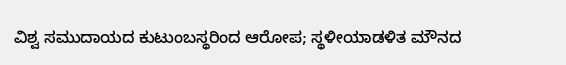ವಿಶ್ವ ಸಮುದಾಯದ ಕುಟುಂಬಸ್ಥರಿಂದ ಆರೋಪ; ಸ್ಥಳೀಯಾಡಳಿತ ಮೌನದ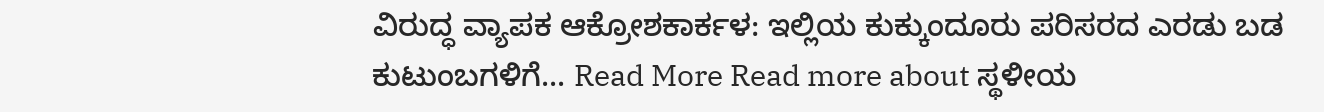ವಿರುದ್ಧ ವ್ಯಾಪಕ ಆಕ್ರೋಶಕಾರ್ಕಳ: ಇಲ್ಲಿಯ ಕುಕ್ಕುಂದೂರು ಪರಿಸರದ ಎರಡು ಬಡ ಕುಟುಂಬಗಳಿಗೆ... Read More Read more about ಸ್ಥಳೀಯ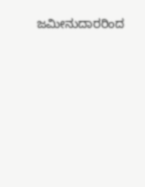ಜಮೀನುದಾರರಿಂದ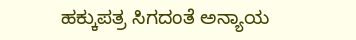ಹಕ್ಕುಪತ್ರ ಸಿಗದಂತೆ ಅನ್ಯಾಯ